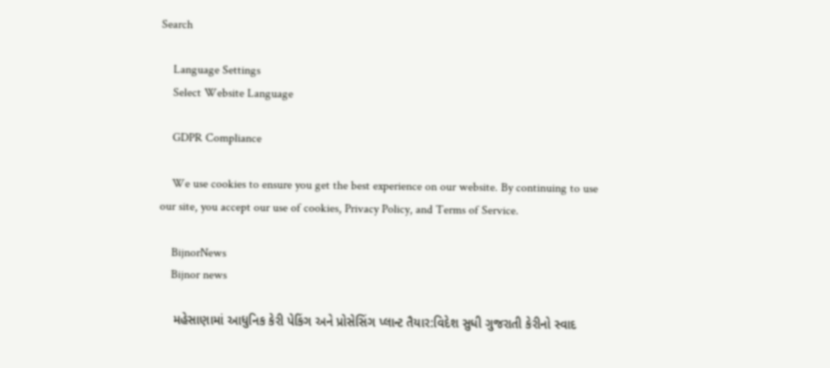Search

    Language Settings
    Select Website Language

    GDPR Compliance

    We use cookies to ensure you get the best experience on our website. By continuing to use our site, you accept our use of cookies, Privacy Policy, and Terms of Service.

    BijnorNews
    Bijnor news

    મહેસાણામાં આધુનિક કેરી પેકિંગ અને પ્રોસેસિંગ પ્લાન્ટ તૈયાર:વિદેશ સુધી ગુજરાતી કેરીનો સ્વાદ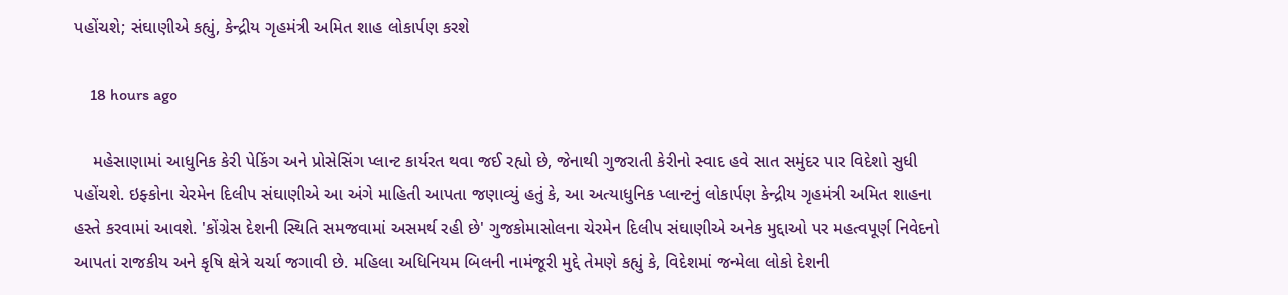પહોંચશે; સંઘાણીએ કહ્યું, કેન્દ્રીય ગૃહમંત્રી અમિત શાહ લોકાર્પણ કરશે

    18 hours ago

    મહેસાણામાં આધુનિક કેરી પેકિંગ અને પ્રોસેસિંગ પ્લાન્ટ કાર્યરત થવા જઈ રહ્યો છે, જેનાથી ગુજરાતી કેરીનો સ્વાદ હવે સાત સમુંદર પાર વિદેશો સુધી પહોંચશે. ઇફ્કોના ચેરમેન દિલીપ સંઘાણીએ આ અંગે માહિતી આપતા જણાવ્યું હતું કે, આ અત્યાધુનિક પ્લાન્ટનું લોકાર્પણ કેન્દ્રીય ગૃહમંત્રી અમિત શાહના હસ્તે કરવામાં આવશે. 'કોંગ્રેસ દેશની સ્થિતિ સમજવામાં અસમર્થ રહી છે' ગુજકોમાસોલના ચેરમેન દિલીપ સંઘાણીએ અનેક મુદ્દાઓ પર મહત્વપૂર્ણ નિવેદનો આપતાં રાજકીય અને કૃષિ ક્ષેત્રે ચર્ચા જગાવી છે. મહિલા અધિનિયમ બિલની નામંજૂરી મુદ્દે તેમણે કહ્યું કે, વિદેશમાં જન્મેલા લોકો દેશની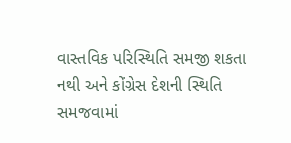વાસ્તવિક પરિસ્થિતિ સમજી શકતા નથી અને કોંગ્રેસ દેશની સ્થિતિ સમજવામાં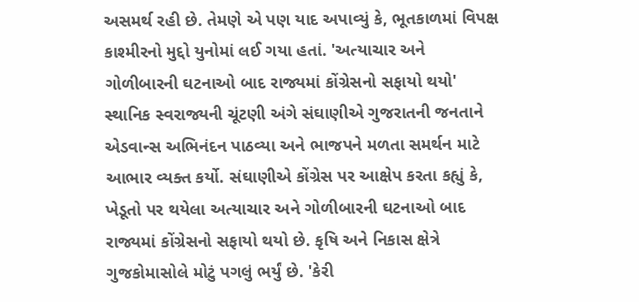અસમર્થ રહી છે. તેમણે એ પણ યાદ અપાવ્યું કે, ભૂતકાળમાં વિપક્ષ કાશ્મીરનો મુદ્દો યુનોમાં લઈ ગયા હતાં. 'અત્યાચાર અને ગોળીબારની ઘટનાઓ બાદ રાજ્યમાં કોંગ્રેસનો સફાયો થયો' સ્થાનિક સ્વરાજ્યની ચૂંટણી અંગે સંઘાણીએ ગુજરાતની જનતાને એડવાન્સ અભિનંદન પાઠવ્યા અને ભાજપને મળતા સમર્થન માટે આભાર વ્યક્ત કર્યો. સંઘાણીએ કોંગ્રેસ પર આક્ષેપ કરતા કહ્યું કે, ખેડૂતો પર થયેલા અત્યાચાર અને ગોળીબારની ઘટનાઓ બાદ રાજ્યમાં કોંગ્રેસનો સફાયો થયો છે. કૃષિ અને નિકાસ ક્ષેત્રે ગુજકોમાસોલે મોટું પગલું ભર્યું છે. 'કેરી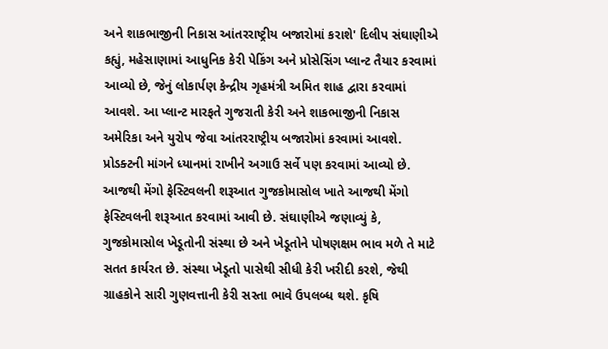અને શાકભાજીની નિકાસ આંતરરાષ્ટ્રીય બજારોમાં કરાશે' દિલીપ સંઘાણીએ કહ્યું, મહેસાણામાં આધુનિક કેરી પેકિંગ અને પ્રોસેસિંગ પ્લાન્ટ તૈયાર કરવામાં આવ્યો છે, જેનું લોકાર્પણ કેન્દ્રીય ગૃહમંત્રી અમિત શાહ દ્વારા કરવામાં આવશે. આ પ્લાન્ટ મારફતે ગુજરાતી કેરી અને શાકભાજીની નિકાસ અમેરિકા અને યુરોપ જેવા આંતરરાષ્ટ્રીય બજારોમાં કરવામાં આવશે. પ્રોડક્ટની માંગને ધ્યાનમાં રાખીને અગાઉ સર્વે પણ કરવામાં આવ્યો છે. આજથી મેંગો ફેસ્ટિવલની શરૂઆત ગુજકોમાસોલ ખાતે આજથી મેંગો ફેસ્ટિવલની શરૂઆત કરવામાં આવી છે. સંઘાણીએ જણાવ્યું કે, ગુજકોમાસોલ ખેડૂતોની સંસ્થા છે અને ખેડૂતોને પોષણક્ષમ ભાવ મળે તે માટે સતત કાર્યરત છે. સંસ્થા ખેડૂતો પાસેથી સીધી કેરી ખરીદી કરશે, જેથી ગ્રાહકોને સારી ગુણવત્તાની કેરી સસ્તા ભાવે ઉપલબ્ધ થશે. કૃષિ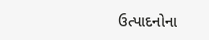ઉત્પાદનોના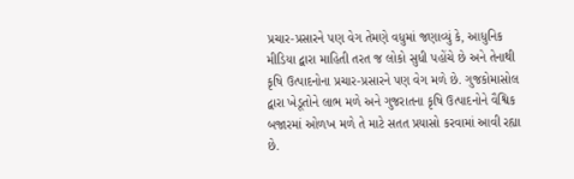પ્રચાર-પ્રસારને પણ વેગ તેમણે વધુમાં જણાવ્યું કે, આધુનિક મીડિયા દ્વારા માહિતી તરત જ લોકો સુધી પહોંચે છે અને તેનાથી કૃષિ ઉત્પાદનોના પ્રચાર-પ્રસારને પણ વેગ મળે છે. ગુજકોમાસોલ દ્વારા ખેડૂતોને લાભ મળે અને ગુજરાતના કૃષિ ઉત્પાદનોને વૈશ્વિક બજારમાં ઓળખ મળે તે માટે સતત પ્રયાસો કરવામાં આવી રહ્યા છે.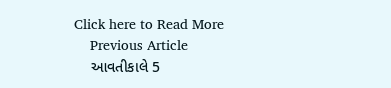Click here to Read More
    Previous Article
    આવતીકાલે 5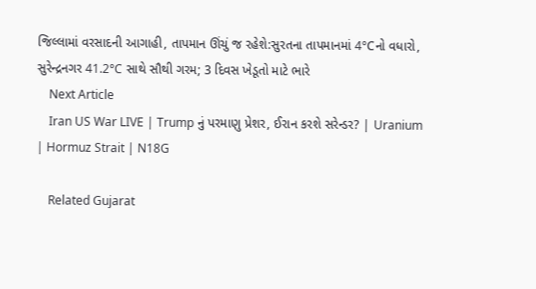જિલ્લામાં વરસાદની આગાહી, તાપમાન ઊંચું જ રહેશે:સુરતના તાપમાનમાં 4°Cનો વધારો, સુરેન્દ્રનગર 41.2°C સાથે સૌથી ગરમ; 3 દિવસ ખેડૂતો માટે ભારે
    Next Article
    Iran US War LIVE | Trump નું પરમાણુ પ્રેશર, ઈરાન કરશે સરેન્ડર? | Uranium | Hormuz Strait | N18G

    Related Gujarat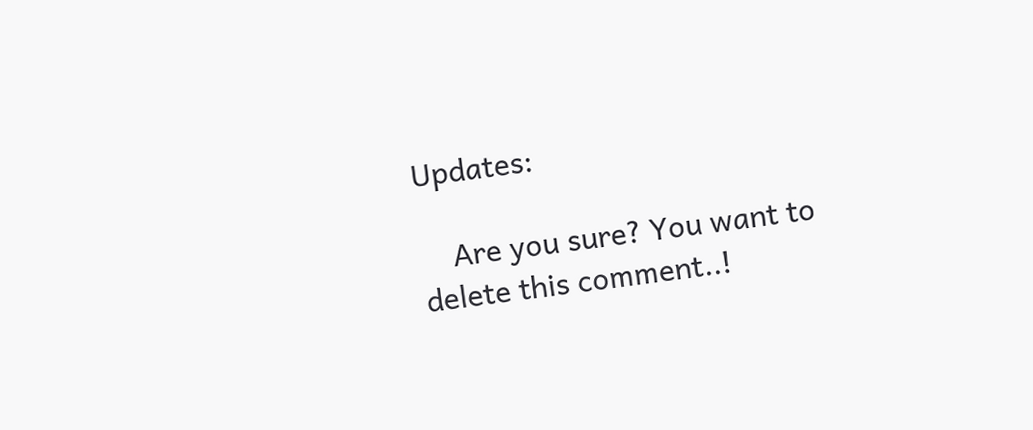Updates:

    Are you sure? You want to delete this comment..!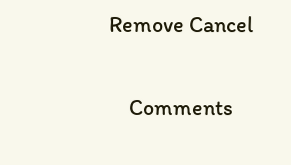Remove Cancel

    Comments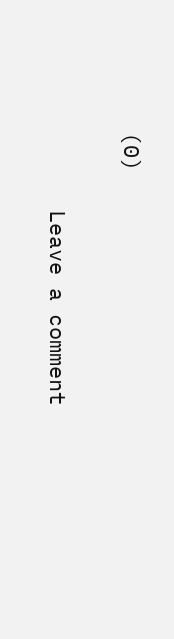(0)

      Leave a comment